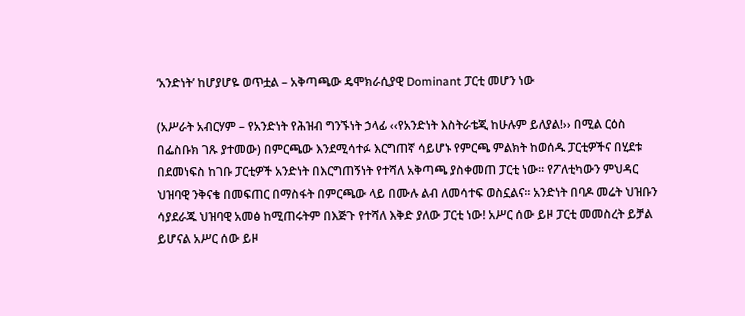‘አንድነት’ ከሆያሆዬ ወጥቷል – አቅጣጫው ዴሞክራሲያዊ Dominant ፓርቲ መሆን ነው

(አሥራት አብርሃም – የአንድነት የሕዝብ ግንኙነት ኃላፊ ‹‹የአንድነት እስትራቴጂ ከሁሉም ይለያል!›› በሚል ርዕስ በፌስቡክ ገጹ ያተመው) በምርጫው እንደሚሳተፉ እርግጠኛ ሳይሆኑ የምርጫ ምልክት ከወሰዱ ፓርቲዎችና በሂደቱ በደመነፍስ ከገቡ ፓርቲዎች አንድነት በእርግጠኝነት የተሻለ አቅጣጫ ያስቀመጠ ፓርቲ ነው። የፖለቲካውን ምህዳር ህዝባዊ ንቅናቄ በመፍጠር በማስፋት በምርጫው ላይ በሙሉ ልብ ለመሳተፍ ወስኗልና። አንድነት በባዶ መሬት ህዝቡን ሳያደራጁ ህዝባዊ አመፅ ከሚጠሩትም በእጅጉ የተሻለ እቅድ ያለው ፓርቲ ነው! አሥር ሰው ይዞ ፓርቲ መመስረት ይቻል ይሆናል አሥር ሰው ይዞ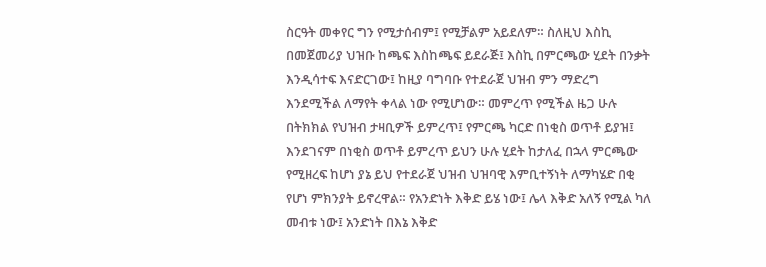ስርዓት መቀየር ግን የሚታሰብም፤ የሚቻልም አይደለም። ስለዚህ እስኪ በመጀመሪያ ህዝቡ ከጫፍ እስከጫፍ ይደራጅ፤ እስኪ በምርጫው ሂደት በንቃት እንዲሳተፍ እናድርገው፤ ከዚያ ባግባቡ የተደራጀ ህዝብ ምን ማድረግ እንደሚችል ለማየት ቀላል ነው የሚሆነው። መምረጥ የሚችል ዜጋ ሁሉ በትክክል የህዝብ ታዛቢዎች ይምረጥ፤ የምርጫ ካርድ በነቂስ ወጥቶ ይያዝ፤ እንደገናም በነቂስ ወጥቶ ይምረጥ ይህን ሁሉ ሂደት ከታለፈ በኋላ ምርጫው የሚዘረፍ ከሆነ ያኔ ይህ የተደራጀ ህዝብ ህዝባዊ እምቢተኝነት ለማካሄድ በቂ የሆነ ምክንያት ይኖረዋል። የአንድነት እቅድ ይሄ ነው፤ ሌላ እቅድ አለኝ የሚል ካለ መብቱ ነው፤ አንድነት በእኔ እቅድ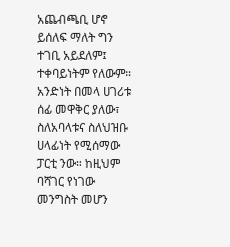አጨብጫቢ ሆኖ ይሰለፍ ማለት ግን ተገቢ አይደለም፤ ተቀባይነትም የለውም። አንድነት በመላ ሀገሪቱ ሰፊ መዋቅር ያለው፣ ስለአባላቱና ስለህዝቡ ሀላፊነት የሚሰማው ፓርቲ ንው። ከዚህም ባሻገር የነገው መንግስት መሆን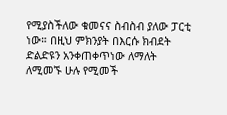የሚያስችለው ቁመናና ስብስብ ያለው ፓርቲ ነው። በዚህ ምክንያት በእርሱ ክብደት ድልድዩን አንቀጠቀጥነው ለማለት ለሚመኙ ሁሉ የሚመች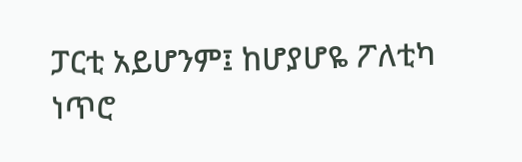ፓርቲ አይሆንም፤ ከሆያሆዬ ፖለቲካ ነጥሮ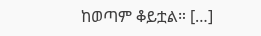ከወጣም ቆይቷል። […]